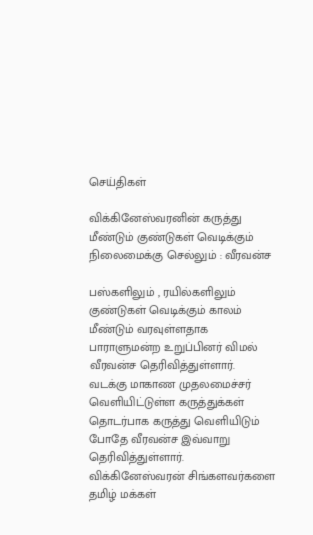செய்திகள்

விக்கினேஸ்வரனின் கருத்து மீண்டும் குண்டுகள் வெடிக்கும் நிலைமைக்கு செல்லும் : வீரவன்ச

பஸ்களிலும் , ரயில்களிலும் குண்டுகள் வெடிக்கும் காலம் மீண்டும் வரவுள்ளதாக பாராளுமன்ற உறுப்பினர் விமல் வீரவன்ச தெரிவித்துள்ளார்.
வடக்கு மாகாண முதலமைச்சர் வெளியிட்டுள்ள கருத்துக்கள் தொடர்பாக கருத்து வெளியிடும் போதே வீரவன்ச இவ்வாறு தெரிவித்துள்ளார்.
விக்கினேஸ்வரன் சிங்களவர்களை தமிழ் மக்கள்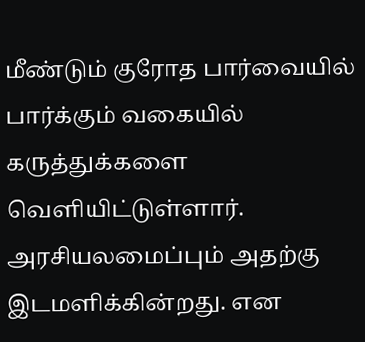மீண்டும் குரோத பார்வையில் பார்க்கும் வகையில் கருத்துக்களை வெளியிட்டுள்ளார். அரசியலமைப்பும் அதற்கு இடமளிக்கின்றது. என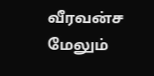வீரவன்ச மேலும்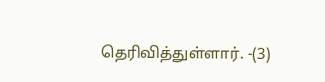தெரிவித்துள்ளார். -(3)